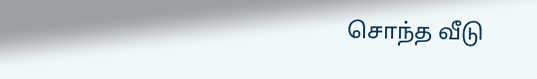சொந்த வீடு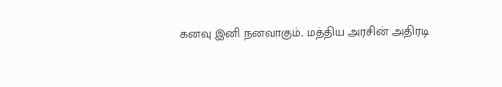கனவு இனி நனவாகும்.. மத்திய அரசின் அதிரடி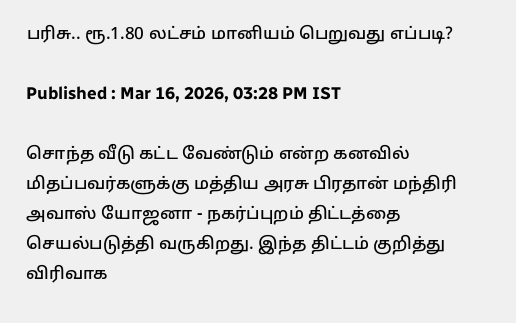பரிசு.. ரூ.1.80 லட்சம் மானியம் பெறுவது எப்படி?

Published : Mar 16, 2026, 03:28 PM IST

சொந்த வீடு கட்ட வேண்டும் என்ற கனவில் மிதப்பவர்களுக்கு மத்திய அரசு பிரதான் மந்திரி அவாஸ் யோஜனா - நகர்ப்புறம் திட்டத்தை செயல்படுத்தி வருகிறது. இந்த திட்டம் குறித்து விரிவாக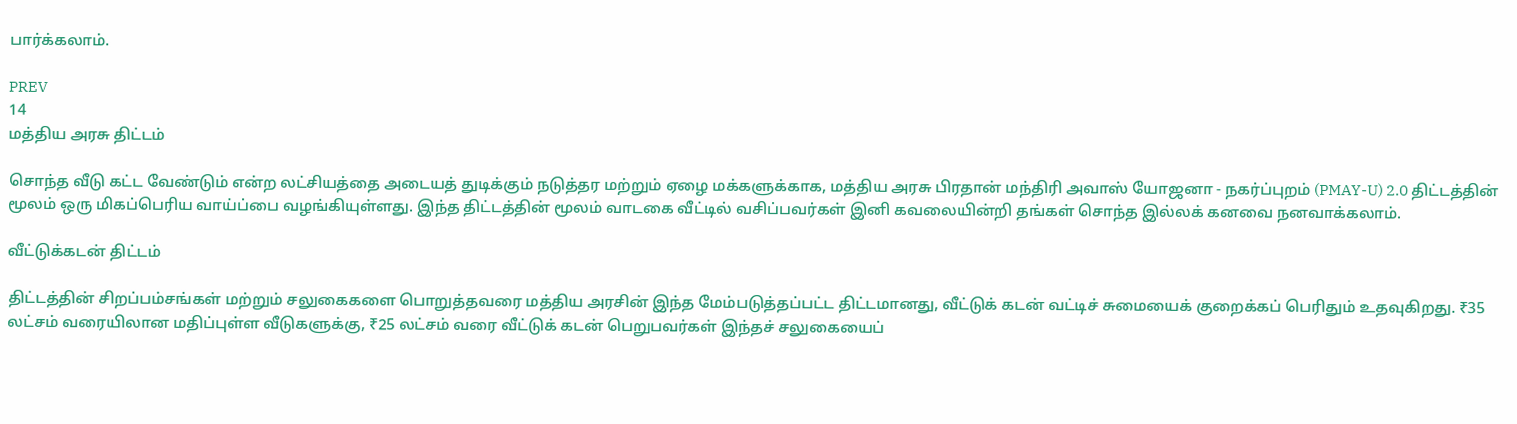பார்க்கலாம்.

PREV
14
மத்திய அரசு திட்டம்

சொந்த வீடு கட்ட வேண்டும் என்ற லட்சியத்தை அடையத் துடிக்கும் நடுத்தர மற்றும் ஏழை மக்களுக்காக, மத்திய அரசு பிரதான் மந்திரி அவாஸ் யோஜனா - நகர்ப்புறம் (PMAY-U) 2.0 திட்டத்தின் மூலம் ஒரு மிகப்பெரிய வாய்ப்பை வழங்கியுள்ளது. இந்த திட்டத்தின் மூலம் வாடகை வீட்டில் வசிப்பவர்கள் இனி கவலையின்றி தங்கள் சொந்த இல்லக் கனவை நனவாக்கலாம்.

வீட்டுக்கடன் திட்டம்

திட்டத்தின் சிறப்பம்சங்கள் மற்றும் சலுகைகளை பொறுத்தவரை மத்திய அரசின் இந்த மேம்படுத்தப்பட்ட திட்டமானது, வீட்டுக் கடன் வட்டிச் சுமையைக் குறைக்கப் பெரிதும் உதவுகிறது. ₹35 லட்சம் வரையிலான மதிப்புள்ள வீடுகளுக்கு, ₹25 லட்சம் வரை வீட்டுக் கடன் பெறுபவர்கள் இந்தச் சலுகையைப்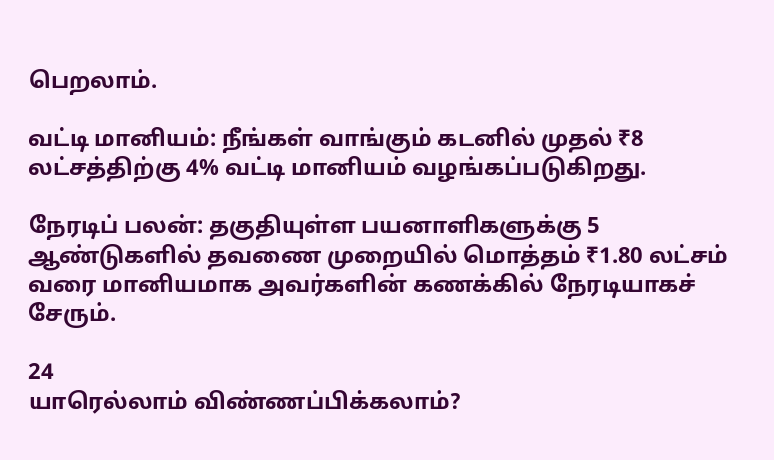பெறலாம்.

வட்டி மானியம்: நீங்கள் வாங்கும் கடனில் முதல் ₹8 லட்சத்திற்கு 4% வட்டி மானியம் வழங்கப்படுகிறது.

நேரடிப் பலன்: தகுதியுள்ள பயனாளிகளுக்கு 5 ஆண்டுகளில் தவணை முறையில் மொத்தம் ₹1.80 லட்சம் வரை மானியமாக அவர்களின் கணக்கில் நேரடியாகச் சேரும்.

24
யாரெல்லாம் விண்ணப்பிக்கலாம்?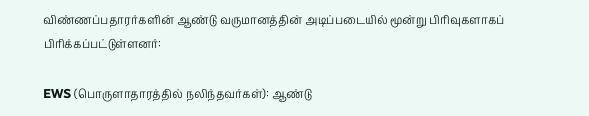விண்ணப்பதாரர்களின் ஆண்டு வருமானத்தின் அடிப்படையில் மூன்று பிரிவுகளாகப் பிரிக்கப்பட்டுள்ளனர்:

EWS (பொருளாதாரத்தில் நலிந்தவர்கள்): ஆண்டு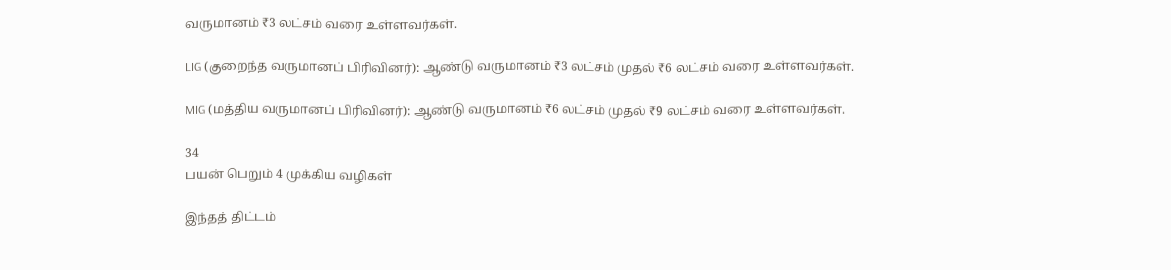வருமானம் ₹3 லட்சம் வரை உள்ளவர்கள்.

LIG (குறைந்த வருமானப் பிரிவினர்): ஆண்டு வருமானம் ₹3 லட்சம் முதல் ₹6 லட்சம் வரை உள்ளவர்கள்.

MIG (மத்திய வருமானப் பிரிவினர்): ஆண்டு வருமானம் ₹6 லட்சம் முதல் ₹9 லட்சம் வரை உள்ளவர்கள்.

34
பயன் பெறும் 4 முக்கிய வழிகள்

இந்தத் திட்டம்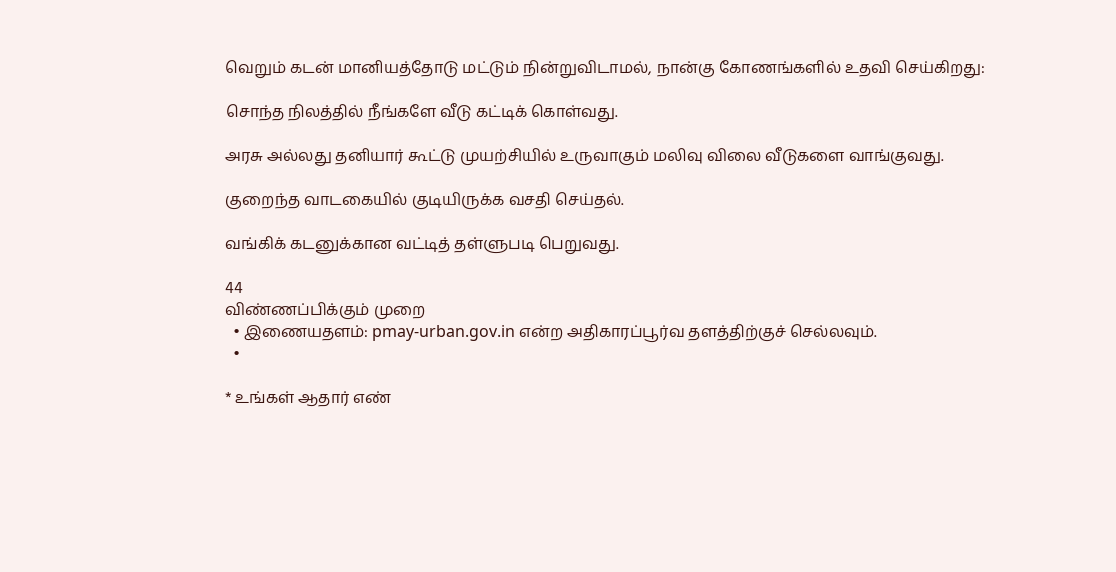வெறும் கடன் மானியத்தோடு மட்டும் நின்றுவிடாமல், நான்கு கோணங்களில் உதவி செய்கிறது:

சொந்த நிலத்தில் நீங்களே வீடு கட்டிக் கொள்வது.

அரசு அல்லது தனியார் கூட்டு முயற்சியில் உருவாகும் மலிவு விலை வீடுகளை வாங்குவது.

குறைந்த வாடகையில் குடியிருக்க வசதி செய்தல்.

வங்கிக் கடனுக்கான வட்டித் தள்ளுபடி பெறுவது.

44
விண்ணப்பிக்கும் முறை
  • இணையதளம்: pmay-urban.gov.in என்ற அதிகாரப்பூர்வ தளத்திற்குச் செல்லவும்.
  •

* உங்கள் ஆதார் எண்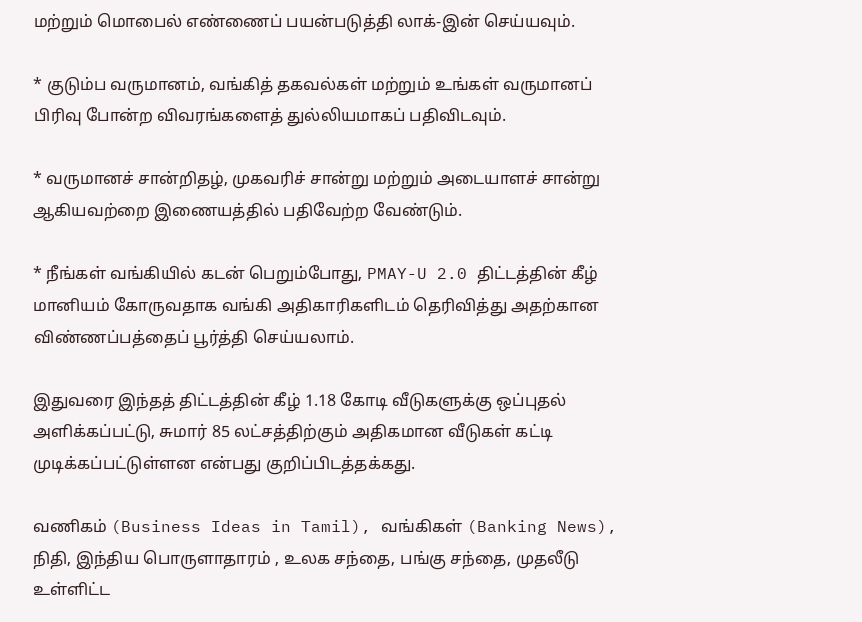மற்றும் மொபைல் எண்ணைப் பயன்படுத்தி லாக்-இன் செய்யவும்.

* குடும்ப வருமானம், வங்கித் தகவல்கள் மற்றும் உங்கள் வருமானப் பிரிவு போன்ற விவரங்களைத் துல்லியமாகப் பதிவிடவும்.

* வருமானச் சான்றிதழ், முகவரிச் சான்று மற்றும் அடையாளச் சான்று ஆகியவற்றை இணையத்தில் பதிவேற்ற வேண்டும்.

* நீங்கள் வங்கியில் கடன் பெறும்போது, PMAY-U 2.0 திட்டத்தின் கீழ் மானியம் கோருவதாக வங்கி அதிகாரிகளிடம் தெரிவித்து அதற்கான விண்ணப்பத்தைப் பூர்த்தி செய்யலாம்.

இதுவரை இந்தத் திட்டத்தின் கீழ் 1.18 கோடி வீடுகளுக்கு ஒப்புதல் அளிக்கப்பட்டு, சுமார் 85 லட்சத்திற்கும் அதிகமான வீடுகள் கட்டி முடிக்கப்பட்டுள்ளன என்பது குறிப்பிடத்தக்கது.

வணிகம் (Business Ideas in Tamil), வங்கிகள் (Banking News), நிதி, இந்திய பொருளாதாரம் , உலக சந்தை, பங்கு சந்தை, முதலீடு உள்ளிட்ட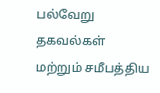பல்வேறு தகவல்கள் மற்றும் சமீபத்திய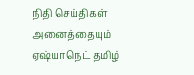நிதி செய்திகள் அனைத்தையும் ஏஷ்யாநெட் தமிழ்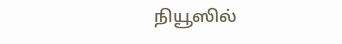நியூஸில்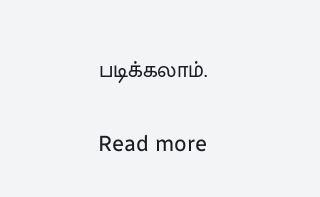படிக்கலாம்.

Read more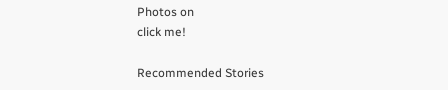Photos on
click me!

Recommended Stories